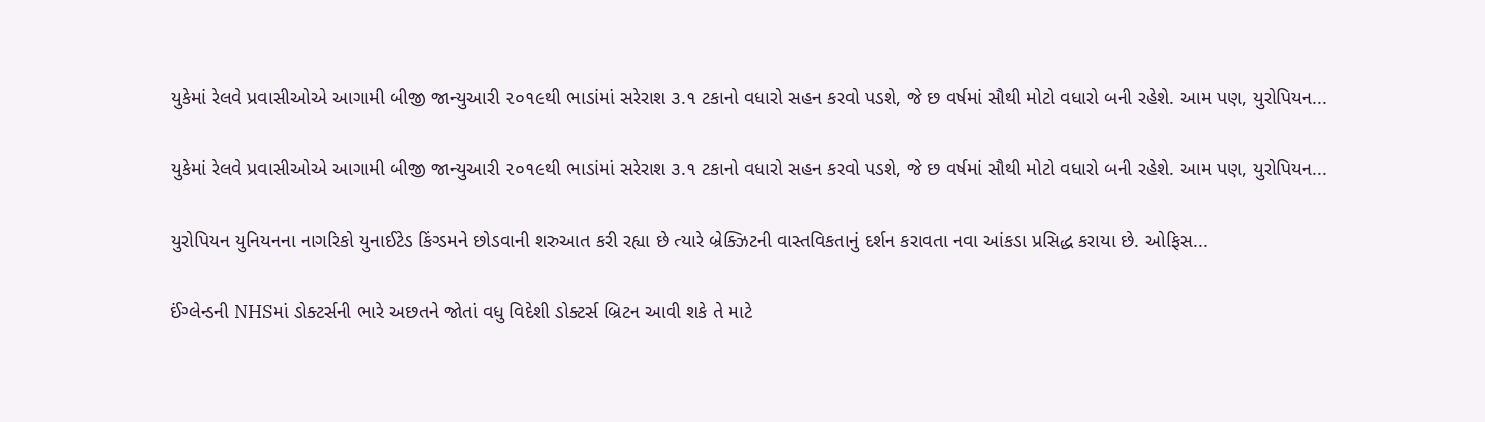યુકેમાં રેલવે પ્રવાસીઓએ આગામી બીજી જાન્યુઆરી ૨૦૧૯થી ભાડાંમાં સરેરાશ ૩.૧ ટકાનો વધારો સહન કરવો પડશે, જે છ વર્ષમાં સૌથી મોટો વધારો બની રહેશે. આમ પણ, યુરોપિયન...

યુકેમાં રેલવે પ્રવાસીઓએ આગામી બીજી જાન્યુઆરી ૨૦૧૯થી ભાડાંમાં સરેરાશ ૩.૧ ટકાનો વધારો સહન કરવો પડશે, જે છ વર્ષમાં સૌથી મોટો વધારો બની રહેશે. આમ પણ, યુરોપિયન...

યુરોપિયન યુનિયનના નાગરિકો યુનાઈટેડ કિંગ્ડમને છોડવાની શરુઆત કરી રહ્યા છે ત્યારે બ્રેક્ઝિટની વાસ્તવિકતાનું દર્શન કરાવતા નવા આંકડા પ્રસિદ્ધ કરાયા છે. ઓફિસ...

ઈંગ્લેન્ડની NHSમાં ડોક્ટર્સની ભારે અછતને જોતાં વધુ વિદેશી ડોક્ટર્સ બ્રિટન આવી શકે તે માટે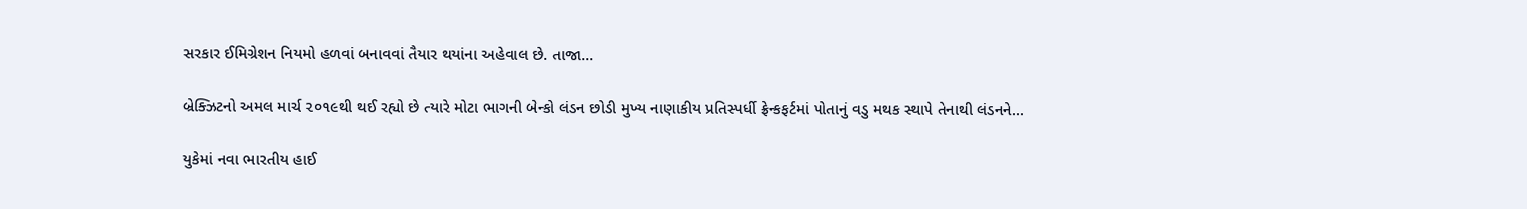સરકાર ઈમિગ્રેશન નિયમો હળવાં બનાવવાં તૈયાર થયાંના અહેવાલ છે. તાજા...

બ્રેક્ઝિટનો અમલ માર્ચ ૨૦૧૯થી થઈ રહ્યો છે ત્યારે મોટા ભાગની બેન્કો લંડન છોડી મુખ્ય નાણાકીય પ્રતિસ્પર્ધી ફ્રેન્કફર્ટમાં પોતાનું વડુ મથક સ્થાપે તેનાથી લંડનને...

યુકેમાં નવા ભારતીય હાઈ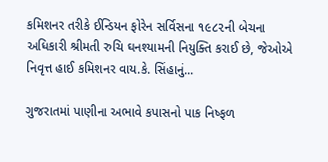કમિશનર તરીકે ઈન્ડિયન ફોરેન સર્વિસના ૧૯૮૨ની બેચના અધિકારી શ્રીમતી રુચિ ઘનશ્યામની નિયુક્તિ કરાઈ છે, જેઓએ નિવૃત્ત હાઈ કમિશનર વાય.કે. સિંહાનું...

ગુજરાતમાં પાણીના અભાવે કપાસનો પાક નિષ્ફળ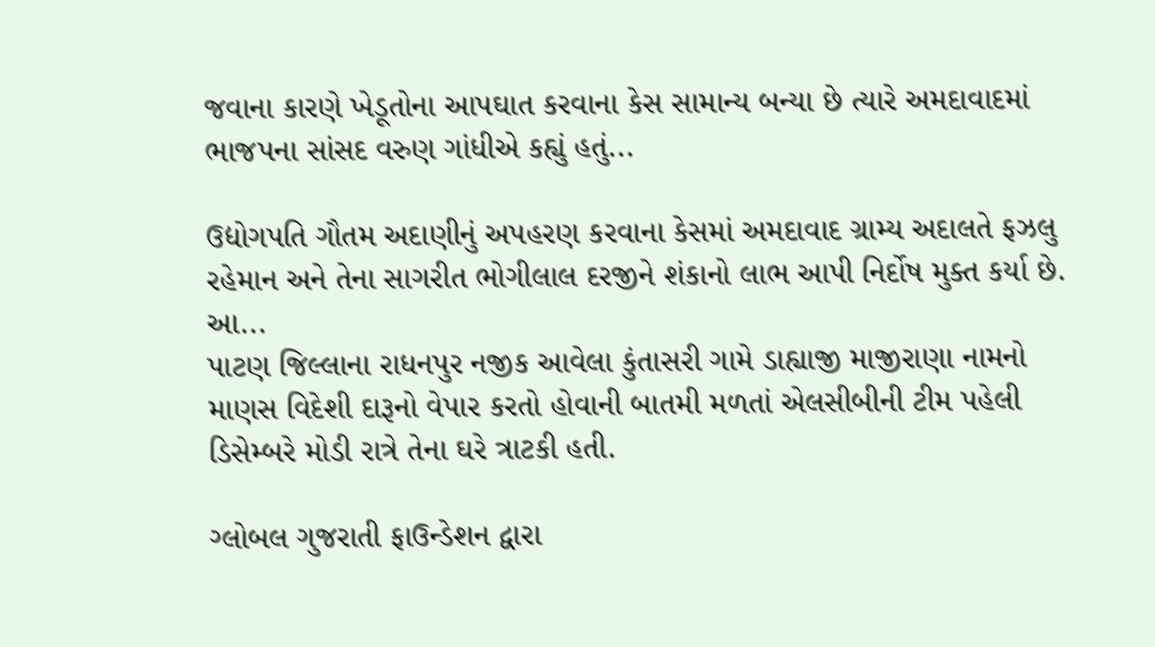જવાના કારણે ખેડૂતોના આપઘાત કરવાના કેસ સામાન્ય બન્યા છે ત્યારે અમદાવાદમાં ભાજપના સાંસદ વરુણ ગાંધીએ કહ્યું હતું...

ઉદ્યોગપતિ ગૌતમ અદાણીનું અપહરણ કરવાના કેસમાં અમદાવાદ ગ્રામ્ય અદાલતે ફઝલુ રહેમાન અને તેના સાગરીત ભોગીલાલ દરજીને શંકાનો લાભ આપી નિર્દોષ મુક્ત કર્યા છે. આ...
પાટણ જિલ્લાના રાધનપુર નજીક આવેલા કુંતાસરી ગામે ડાહ્યાજી માજીરાણા નામનો માણસ વિદેશી દારૂનો વેપાર કરતો હોવાની બાતમી મળતાં એલસીબીની ટીમ પહેલી ડિસેમ્બરે મોડી રાત્રે તેના ઘરે ત્રાટકી હતી.

ગ્લોબલ ગુજરાતી ફાઉન્ડેશન દ્વારા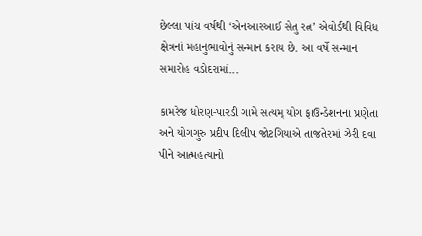છેલ્લા પાંચ વર્ષથી ‘એનઆરઆઈ સેતુ રત્ન’ એવોર્ડથી વિવિધ ક્ષેત્રનાં મહાનુભાવોનું સન્માન કરાય છે. આ વર્ષે સન્માન સમારોહ વડોદરામાં...

કામરેજ ધોરણ-પારડી ગામે સત્યમ્ યોગ ફાઉન્ડેશનના પ્રણેતા અને યોગગુરુ પ્રદીપ દિલીપ જોટગિયાએ તાજતેરમાં ઝેરી દવા પીને આત્મહત્યાનો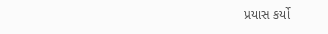પ્રયાસ કર્યો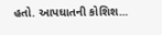હતો. આપઘાતની કોશિશ...